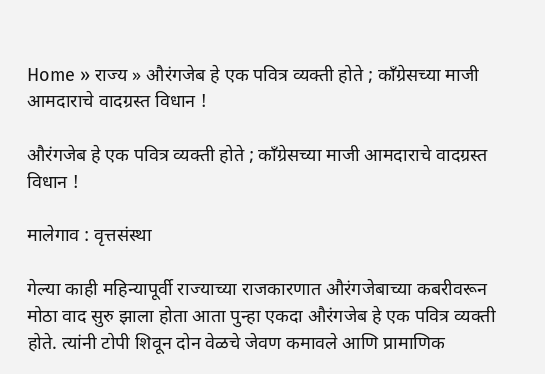Home » राज्य » औरंगजेब हे एक पवित्र व्यक्ती होते ; कॉंग्रेसच्या माजी आमदाराचे वादग्रस्त विधान !

औरंगजेब हे एक पवित्र व्यक्ती होते ; कॉंग्रेसच्या माजी आमदाराचे वादग्रस्त विधान !

मालेगाव : वृत्तसंस्था

गेल्या काही महिन्यापूर्वी राज्याच्या राजकारणात औरंगजेबाच्या कबरीवरून मोठा वाद सुरु झाला होता आता पुन्हा एकदा औरंगजेब हे एक पवित्र व्यक्ती होते. त्यांनी टोपी शिवून दोन वेळचे जेवण कमावले आणि प्रामाणिक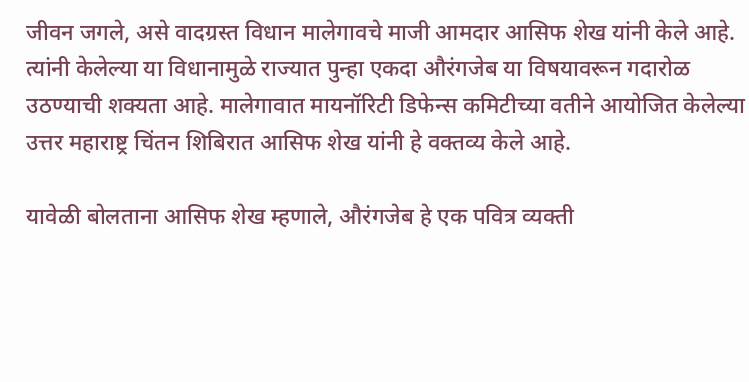जीवन जगले, असे वादग्रस्त विधान मालेगावचे माजी आमदार आसिफ शेख यांनी केले आहे. त्यांनी केलेल्या या विधानामुळे राज्यात पुन्हा एकदा औरंगजेब या विषयावरून गदारोळ उठण्याची शक्यता आहे. मालेगावात मायनॉरिटी डिफेन्स कमिटीच्या वतीने आयोजित केलेल्या उत्तर महाराष्ट्र चिंतन शिबिरात आसिफ शेख यांनी हे वक्तव्य केले आहे.

यावेळी बोलताना आसिफ शेख म्हणाले, औरंगजेब हे एक पवित्र व्यक्ती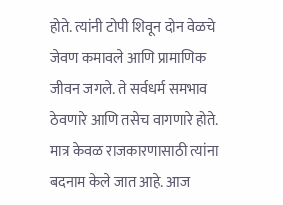होते. त्यांनी टोपी शिवून दोन वेळचे जेवण कमावले आणि प्रामाणिक जीवन जगले. ते सर्वधर्म समभाव ठेवणारे आणि तसेच वागणारे होते. मात्र केवळ राजकारणासाठी त्यांना बदनाम केले जात आहे. आज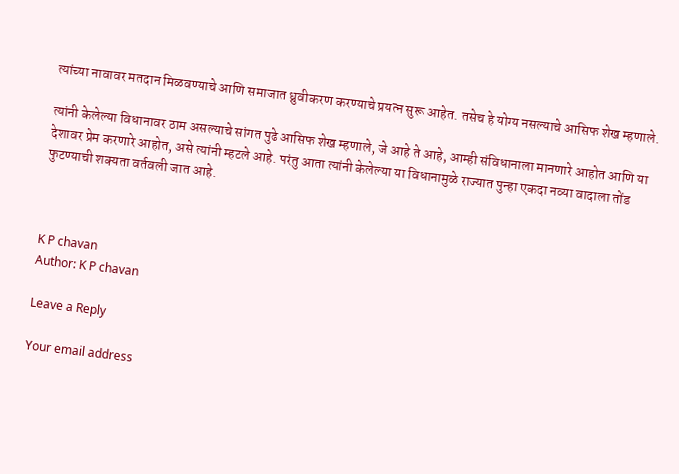त्यांच्या नावावर मतदान मिळवण्याचे आणि समाजात ध्रुवीकरण करण्याचे प्रयत्न सुरू आहेत. तसेच हे योग्य नसल्याचे आसिफ शेख म्हणाले.

त्यांनी केलेल्या विधानावर ठाम असल्याचे सांगत पुढे आसिफ शेख म्हणाले, जे आहे ते आहे, आम्ही संविधानाला मानणारे आहोत आणि या देशावर प्रेम करणारे आहोत, असे त्यांनी म्हटले आहे. परंतु आता त्यांनी केलेल्या या विधानामुळे राज्यात पुन्हा एकदा नव्या वादाला तोंड फुटण्याची शक्यता वर्तवली जात आहे.



K P chavan
Author: K P chavan

Leave a Reply

Your email address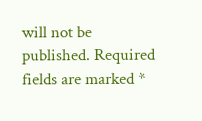will not be published. Required fields are marked *